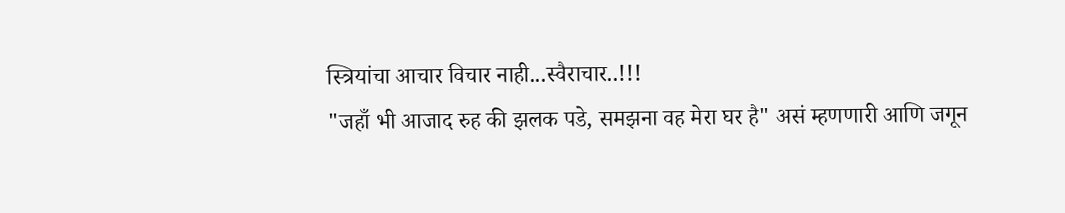स्त्रियांचा आचार विचार नाही...स्वैराचार..!!!
"जहाँ भी आजाद रुह की झलक पडे, समझना वह मेरा घर है" असं म्हणणारी आणि जगून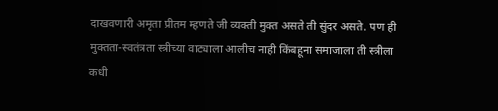दाखवणारी अमृता प्रीतम म्हणते जी व्यक्ती मुक्त असते ती सुंदर असते. पण ही मुक्तता-स्वतंत्रता स्त्रीच्या वाट्याला आलीच नाही किंबहूना समाजाला ती स्त्रीला कधी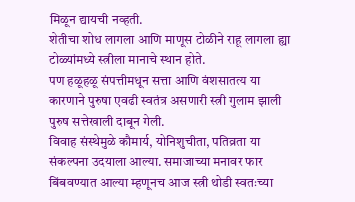मिळून द्यायची नव्हती.
शेतीचा शोध लागला आणि माणूस टोळीने राहू लागला ह्या टोळ्यांमध्ये स्त्रीला मानाचे स्थान होते.
पण हळूहळू संपत्तीमधून सत्ता आणि वंशसातत्य या कारणाने पुरुषा एवढी स्वतंत्र असणारी स्त्री गुलाम झाली पुरुष सत्तेखाली दाबून गेली.
विवाह संस्थेमुळे कौमार्य, योनिशुचीता, पतिव्रता या संकल्पना उदयाला आल्या. समाजाच्या मनावर फार बिंबवण्यात आल्या म्हणूनच आज स्त्री थोडी स्वतःच्या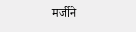मर्जीने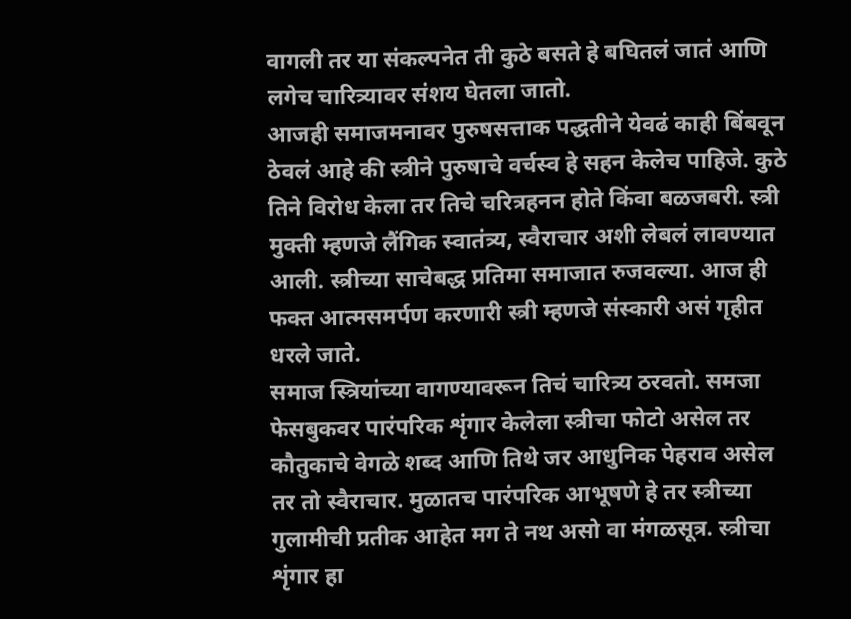वागली तर या संकल्पनेत ती कुठे बसते हे बघितलं जातं आणि लगेच चारित्र्यावर संशय घेतला जातो.
आजही समाजमनावर पुरुषसत्ताक पद्धतीने येवढं काही बिंबवून ठेवलं आहे की स्त्रीने पुरुषाचे वर्चस्व हे सहन केलेच पाहिजे. कुठे तिने विरोध केला तर तिचे चरित्रहनन होते किंवा बळजबरी. स्त्री मुक्ती म्हणजे लैंगिक स्वातंत्र्य, स्वैराचार अशी लेबलं लावण्यात आली. स्त्रीच्या साचेबद्ध प्रतिमा समाजात रुजवल्या. आज ही फक्त आत्मसमर्पण करणारी स्त्री म्हणजे संस्कारी असं गृहीत धरले जाते.
समाज स्त्रियांच्या वागण्यावरून तिचं चारित्र्य ठरवतो. समजा फेसबुकवर पारंपरिक शृंगार केलेला स्त्रीचा फोटो असेल तर कौतुकाचे वेगळे शब्द आणि तिथे जर आधुनिक पेहराव असेल तर तो स्वैराचार. मुळातच पारंपरिक आभूषणे हे तर स्त्रीच्या गुलामीची प्रतीक आहेत मग ते नथ असो वा मंगळसूत्र. स्त्रीचा शृंगार हा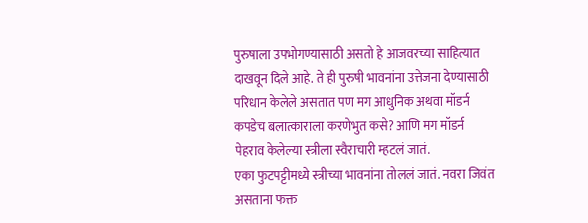पुरुषाला उपभोगण्यासाठी असतो हे आजवरच्या साहित्यात दाखवून दिले आहे. ते ही पुरुषी भावनांना उत्तेजना देण्यासाठी परिधान केलेले असतात पण मग आधुनिक अथवा मॉडर्न कपडेच बलात्काराला करणेभुत कसे? आणि मग मॉडर्न पेहराव केलेल्या स्त्रीला स्वैराचारी म्हटलं जातं.
एका फुटपट्टीमध्ये स्त्रीच्या भावनांना तोललं जातं. नवरा जिवंत असताना फक्त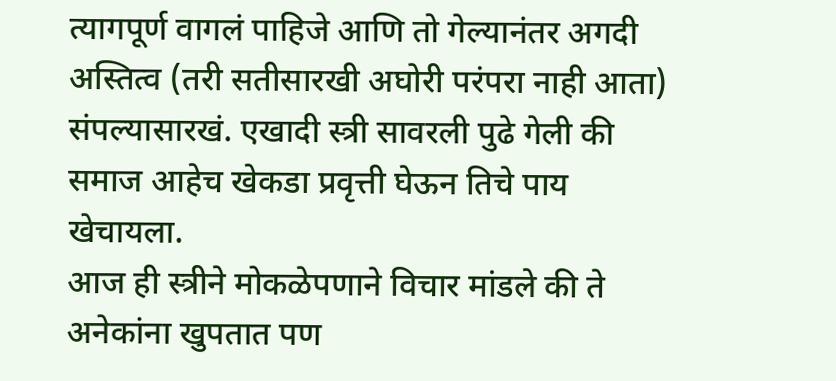त्यागपूर्ण वागलं पाहिजे आणि तो गेल्यानंतर अगदी अस्तित्व (तरी सतीसारखी अघोरी परंपरा नाही आता) संपल्यासारखं. एखादी स्त्री सावरली पुढे गेली की समाज आहेच खेकडा प्रवृत्ती घेऊन तिचे पाय खेचायला.
आज ही स्त्रीने मोकळेपणाने विचार मांडले की ते अनेकांना खुपतात पण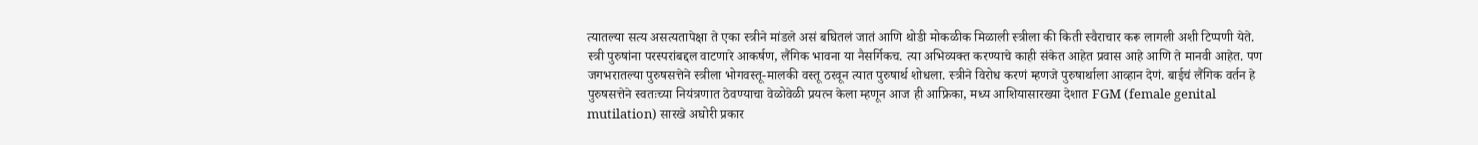त्यातल्या सत्य असत्यतापेक्षा ते एका स्त्रीने मांडले असं बघितलं जातं आणि थोडी मोकळीक मिळाली स्त्रीला की किती स्वैराचार करू लागली अशी टिप्पणी येते. स्त्री पुरुषांना परस्परांबद्दल वाटणारे आकर्षण, लैंगिक भावना या नैसर्गिकच. त्या अभिव्यक्त करण्याचे काही संकेत आहेत प्रवास आहे आणि ते मानवी आहेत. पण जगभरातल्या पुरुषसत्तेने स्त्रीला भोगवस्तू-मालकी वस्तू ठरवून त्यात पुरुषार्थ शोधला. स्त्रीने विरोध करणं म्हणजे पुरुषार्थाला आव्हान देणं. बाईचं लैंगिक वर्तन हे पुरुषसत्तेने स्वतःच्या नियंत्रणात ठेवण्याचा वेळोवेळी प्रयत्न केला म्हणून आज ही आफ्रिका, मध्य आशियासारख्या देशात FGM (female genital mutilation) सारखे अघोरी प्रकार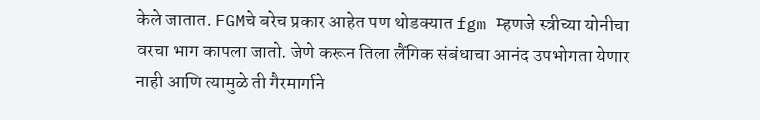केले जातात. FGMचे बरेच प्रकार आहेत पण थोडक्यात fgm म्हणजे स्त्रीच्या योनीचा वरचा भाग कापला जातो. जेणे करून तिला लैंगिक संबंधाचा आनंद उपभोगता येणार नाही आणि त्यामुळे ती गैरमार्गाने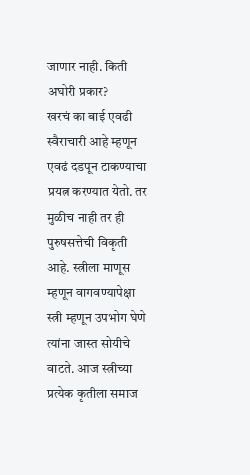जाणार नाही. किती अघोरी प्रकार?
खरचं का बाई एवढी स्वैराचारी आहे म्हणून एवढं दडपून टाकण्याचा प्रयत्न करण्यात येतो. तर मुळीच नाही तर ही पुरुषसत्तेची विकृती आहे. स्त्रीला माणूस म्हणून वागवण्यापेक्षा स्त्री म्हणून उपभोग घेणे त्यांना जास्त सोयीचे वाटते. आज स्त्रीच्या प्रत्येक कृतीला समाज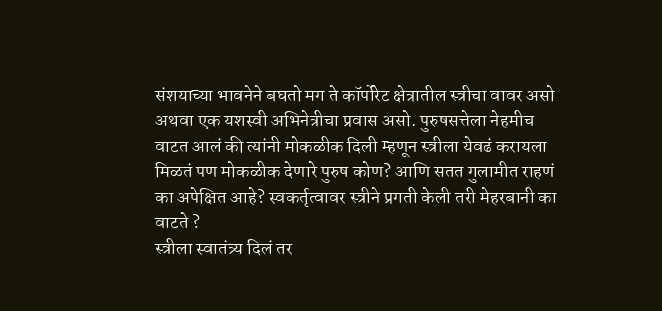संशयाच्या भावनेने बघतो मग ते कॉर्पोरेट क्षेत्रातील स्त्रीचा वावर असो अथवा एक यशस्वी अभिनेत्रीचा प्रवास असो. पुरुषसत्तेला नेहमीच वाटत आलं की त्यांनी मोकळीक दिली म्हणून स्त्रीला येवढं करायला मिळतं पण मोकळीक देणारे पुरुष कोण? आणि सतत गुलामीत राहणं का अपेक्षित आहे? स्वकर्तृत्वावर स्त्रीने प्रगती केली तरी मेहरबानी का वाटते ?
स्त्रीला स्वातंत्र्य दिलं तर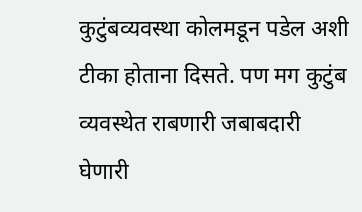कुटुंबव्यवस्था कोलमडून पडेल अशी टीका होताना दिसते. पण मग कुटुंब व्यवस्थेत राबणारी जबाबदारी घेणारी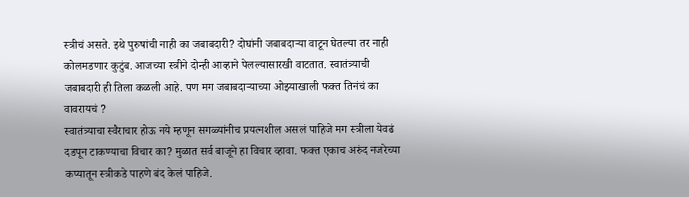स्त्रीचं असते. इथे पुरुषांची नाही का जबाबदारी? दोघांनी जबाबदाऱ्या वाटून घेतल्या तर नाही कोलमडणार कुटुंब. आजच्या स्त्रीने दोन्ही आव्हाने पेलल्यासारखी वाटतात. स्वातंत्र्याची जबाबदारी ही तिला कळली आहे. पण मग जबाबदाऱ्याच्या ओझ्याखाली फक्त तिनंचं का वावरायचं ?
स्वातंत्र्याचा स्वैराचार होऊ नये म्हणून सगळ्यांनीच प्रयत्नशील असलं पाहिजे मग स्त्रीला येवढं दडपून टाकण्याचा विचार का? मुळात सर्व बाजूने हा विचार व्हावा. फक्त एकाच अरुंद नजरेच्या कप्यातून स्त्रीकडे पाहणे बंद केलं पाहिजे.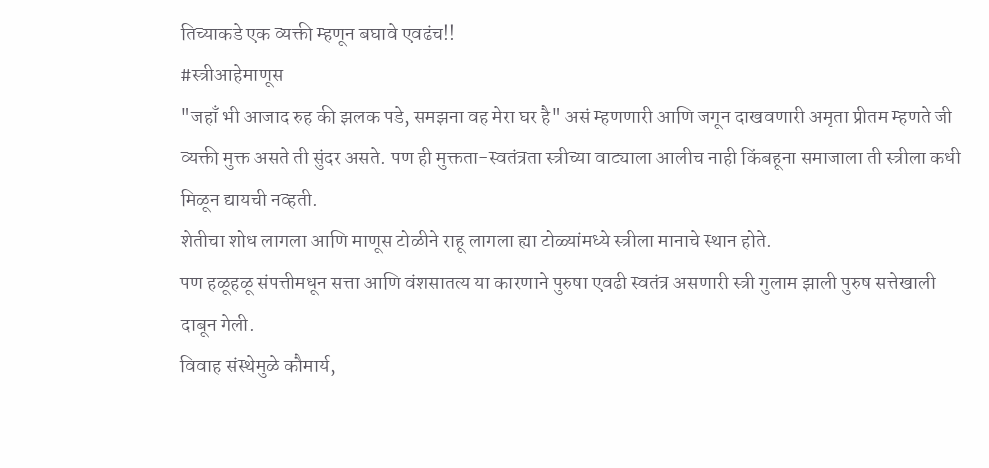तिच्याकडे एक व्यक्ती म्हणून बघावे एवढंच!!
#स्त्रीआहेमाणूस
"जहाँ भी आजाद रुह की झलक पडे, समझना वह मेरा घर है" असं म्हणणारी आणि जगून दाखवणारी अमृता प्रीतम म्हणते जी व्यक्ती मुक्त असते ती सुंदर असते. पण ही मुक्तता-स्वतंत्रता स्त्रीच्या वाट्याला आलीच नाही किंबहूना समाजाला ती स्त्रीला कधी
मिळून द्यायची नव्हती.
शेतीचा शोध लागला आणि माणूस टोळीने राहू लागला ह्या टोळ्यांमध्ये स्त्रीला मानाचे स्थान होते.
पण हळूहळू संपत्तीमधून सत्ता आणि वंशसातत्य या कारणाने पुरुषा एवढी स्वतंत्र असणारी स्त्री गुलाम झाली पुरुष सत्तेखाली दाबून गेली.
विवाह संस्थेमुळे कौमार्य,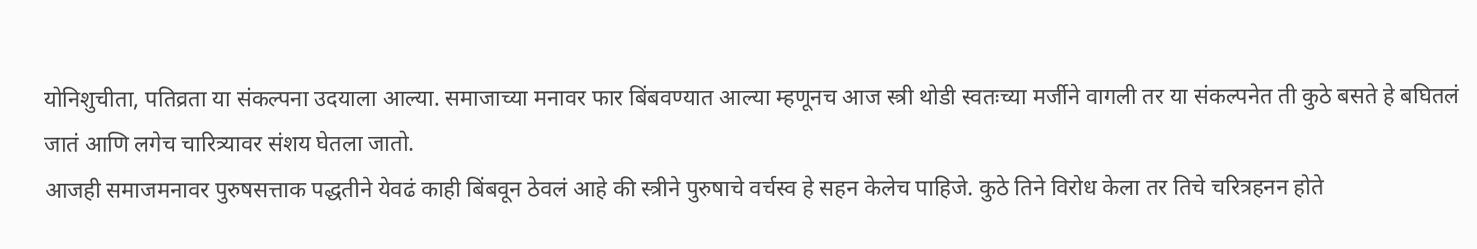योनिशुचीता, पतिव्रता या संकल्पना उदयाला आल्या. समाजाच्या मनावर फार बिंबवण्यात आल्या म्हणूनच आज स्त्री थोडी स्वतःच्या मर्जीने वागली तर या संकल्पनेत ती कुठे बसते हे बघितलं जातं आणि लगेच चारित्र्यावर संशय घेतला जातो.
आजही समाजमनावर पुरुषसत्ताक पद्धतीने येवढं काही बिंबवून ठेवलं आहे की स्त्रीने पुरुषाचे वर्चस्व हे सहन केलेच पाहिजे. कुठे तिने विरोध केला तर तिचे चरित्रहनन होते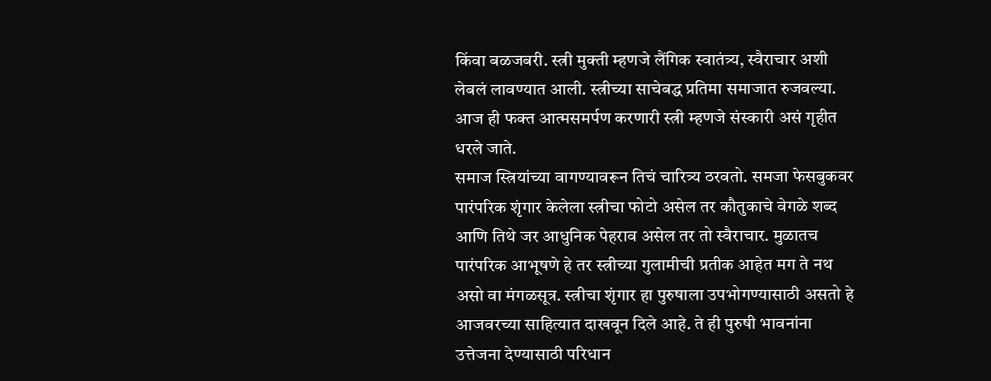किंवा बळजबरी. स्त्री मुक्ती म्हणजे लैंगिक स्वातंत्र्य, स्वैराचार अशी लेबलं लावण्यात आली. स्त्रीच्या साचेबद्ध प्रतिमा समाजात रुजवल्या. आज ही फक्त आत्मसमर्पण करणारी स्त्री म्हणजे संस्कारी असं गृहीत धरले जाते.
समाज स्त्रियांच्या वागण्यावरून तिचं चारित्र्य ठरवतो. समजा फेसबुकवर पारंपरिक शृंगार केलेला स्त्रीचा फोटो असेल तर कौतुकाचे वेगळे शब्द आणि तिथे जर आधुनिक पेहराव असेल तर तो स्वैराचार. मुळातच पारंपरिक आभूषणे हे तर स्त्रीच्या गुलामीची प्रतीक आहेत मग ते नथ असो वा मंगळसूत्र. स्त्रीचा शृंगार हा पुरुषाला उपभोगण्यासाठी असतो हे आजवरच्या साहित्यात दाखवून दिले आहे. ते ही पुरुषी भावनांना उत्तेजना देण्यासाठी परिधान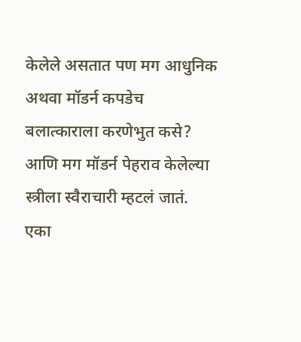केलेले असतात पण मग आधुनिक अथवा मॉडर्न कपडेच बलात्काराला करणेभुत कसे? आणि मग मॉडर्न पेहराव केलेल्या स्त्रीला स्वैराचारी म्हटलं जातं.
एका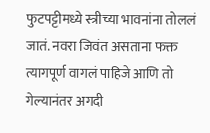फुटपट्टीमध्ये स्त्रीच्या भावनांना तोललं जातं. नवरा जिवंत असताना फक्त त्यागपूर्ण वागलं पाहिजे आणि तो गेल्यानंतर अगदी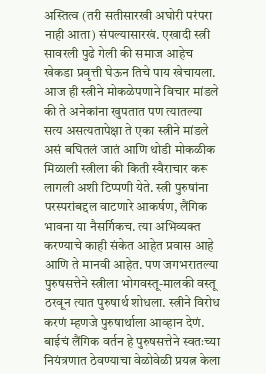अस्तित्व (तरी सतीसारखी अघोरी परंपरा नाही आता) संपल्यासारखं. एखादी स्त्री सावरली पुढे गेली की समाज आहेच खेकडा प्रवृत्ती घेऊन तिचे पाय खेचायला.
आज ही स्त्रीने मोकळेपणाने विचार मांडले की ते अनेकांना खुपतात पण त्यातल्या सत्य असत्यतापेक्षा ते एका स्त्रीने मांडले असं बघितलं जातं आणि थोडी मोकळीक मिळाली स्त्रीला की किती स्वैराचार करू लागली अशी टिप्पणी येते. स्त्री पुरुषांना परस्परांबद्दल वाटणारे आकर्षण, लैंगिक भावना या नैसर्गिकच. त्या अभिव्यक्त करण्याचे काही संकेत आहेत प्रवास आहे आणि ते मानवी आहेत. पण जगभरातल्या पुरुषसत्तेने स्त्रीला भोगवस्तू-मालकी वस्तू ठरवून त्यात पुरुषार्थ शोधला. स्त्रीने विरोध करणं म्हणजे पुरुषार्थाला आव्हान देणं. बाईचं लैंगिक वर्तन हे पुरुषसत्तेने स्वतःच्या नियंत्रणात ठेवण्याचा वेळोवेळी प्रयत्न केला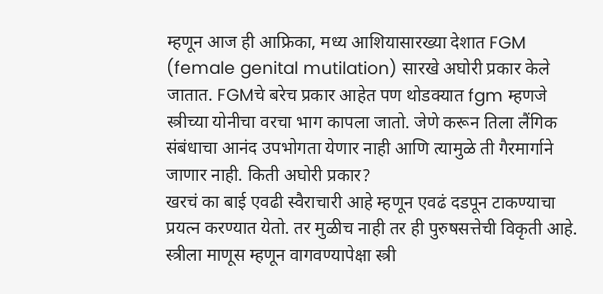म्हणून आज ही आफ्रिका, मध्य आशियासारख्या देशात FGM (female genital mutilation) सारखे अघोरी प्रकार केले जातात. FGMचे बरेच प्रकार आहेत पण थोडक्यात fgm म्हणजे स्त्रीच्या योनीचा वरचा भाग कापला जातो. जेणे करून तिला लैंगिक संबंधाचा आनंद उपभोगता येणार नाही आणि त्यामुळे ती गैरमार्गाने जाणार नाही. किती अघोरी प्रकार?
खरचं का बाई एवढी स्वैराचारी आहे म्हणून एवढं दडपून टाकण्याचा प्रयत्न करण्यात येतो. तर मुळीच नाही तर ही पुरुषसत्तेची विकृती आहे. स्त्रीला माणूस म्हणून वागवण्यापेक्षा स्त्री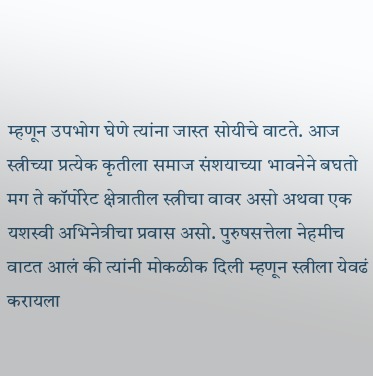म्हणून उपभोग घेणे त्यांना जास्त सोयीचे वाटते. आज स्त्रीच्या प्रत्येक कृतीला समाज संशयाच्या भावनेने बघतो मग ते कॉर्पोरेट क्षेत्रातील स्त्रीचा वावर असो अथवा एक यशस्वी अभिनेत्रीचा प्रवास असो. पुरुषसत्तेला नेहमीच वाटत आलं की त्यांनी मोकळीक दिली म्हणून स्त्रीला येवढं करायला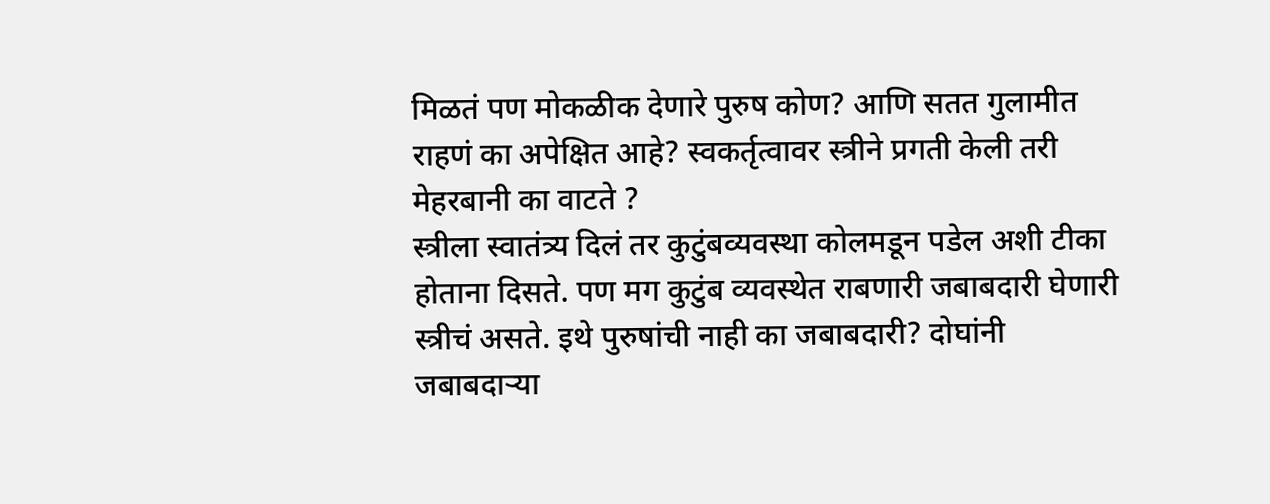मिळतं पण मोकळीक देणारे पुरुष कोण? आणि सतत गुलामीत राहणं का अपेक्षित आहे? स्वकर्तृत्वावर स्त्रीने प्रगती केली तरी मेहरबानी का वाटते ?
स्त्रीला स्वातंत्र्य दिलं तर कुटुंबव्यवस्था कोलमडून पडेल अशी टीका होताना दिसते. पण मग कुटुंब व्यवस्थेत राबणारी जबाबदारी घेणारी स्त्रीचं असते. इथे पुरुषांची नाही का जबाबदारी? दोघांनी जबाबदाऱ्या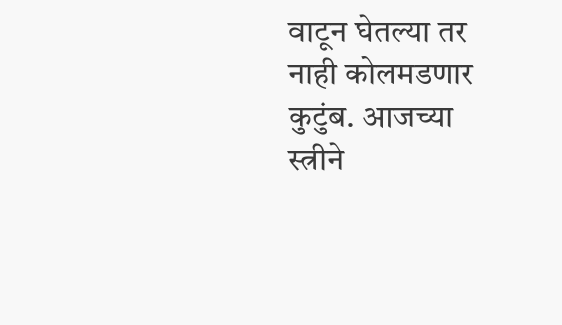वाटून घेतल्या तर नाही कोलमडणार कुटुंब. आजच्या स्त्रीने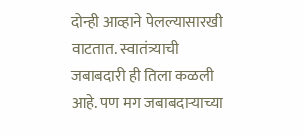दोन्ही आव्हाने पेलल्यासारखी वाटतात. स्वातंत्र्याची जबाबदारी ही तिला कळली आहे. पण मग जबाबदाऱ्याच्या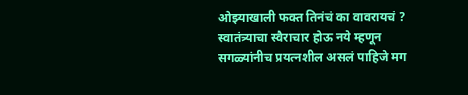ओझ्याखाली फक्त तिनंचं का वावरायचं ?
स्वातंत्र्याचा स्वैराचार होऊ नये म्हणून सगळ्यांनीच प्रयत्नशील असलं पाहिजे मग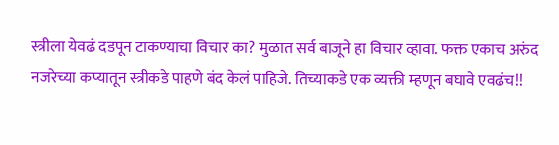स्त्रीला येवढं दडपून टाकण्याचा विचार का? मुळात सर्व बाजूने हा विचार व्हावा. फक्त एकाच अरुंद नजरेच्या कप्यातून स्त्रीकडे पाहणे बंद केलं पाहिजे. तिच्याकडे एक व्यक्ती म्हणून बघावे एवढंच!!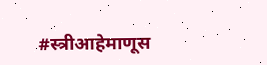#स्त्रीआहेमाणूस